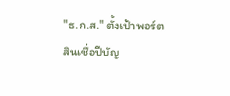"ธ.ก.ส." ตั้งเป้าพอร์ตสินเชื่อปีบัญ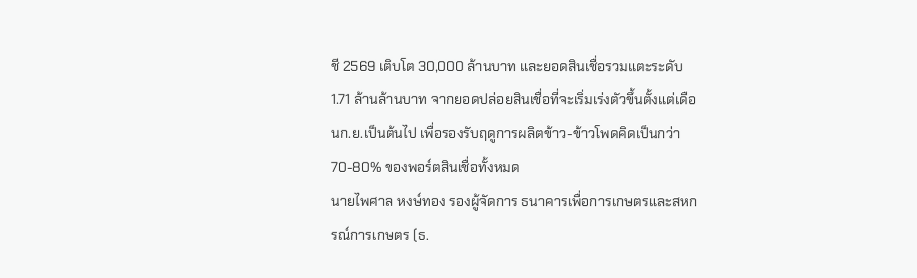ชี 2569 เติบโต 30,000 ล้านบาท และยอดสินเชื่อรวมแตะระดับ 1.71 ล้านล้านบาท จากยอดปล่อยสินเชื่อที่จะเริ่มเร่งตัวขึ้นตั้งแต่เดือนก.ย.เป็นต้นไป เพื่อรองรับฤดูการผลิตข้าว-ข้าวโพดคิดเป็นกว่า 70-80% ของพอร์ตสินเชื่อทั้งหมด
นายไพศาล หงษ์ทอง รองผู้จัดการ ธนาคารเพื่อการเกษตรและสหกรณ์การเกษตร (ธ.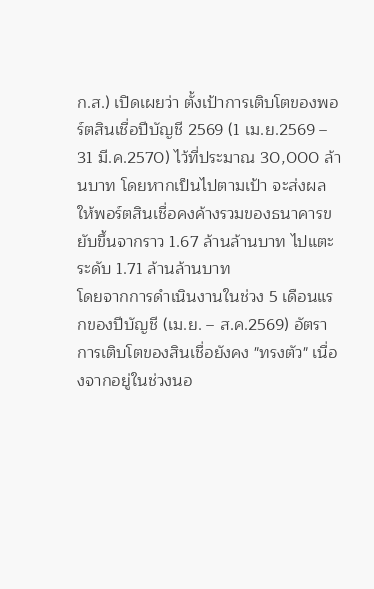ก.ส.) เปิดเผยว่า ตั้งเป้าการเติบโตของพอร์ตสินเชื่อปีบัญชี 2569 (1 เม.ย.2569 – 31 มี.ค.2570) ไว้ที่ประมาณ 30,000 ล้านบาท โดยหากเป็นไปตามเป้า จะส่งผลให้พอร์ตสินเชื่อคงค้างรวมของธนาคารขยับขึ้นจากราว 1.67 ล้านล้านบาท ไปแตะระดับ 1.71 ล้านล้านบาท
โดยจากการดำเนินงานในช่วง 5 เดือนแรกของปีบัญชี (เม.ย. – ส.ค.2569) อัตราการเติบโตของสินเชื่อยังคง "ทรงตัว" เนื่องจากอยู่ในช่วงนอ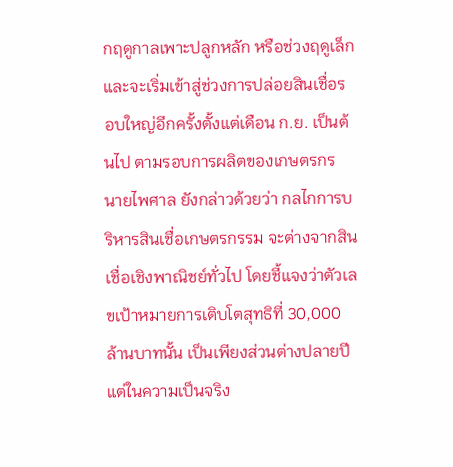กฤดูกาลเพาะปลูกหลัก หรือช่วงฤดูเล็ก และจะเริ่มเข้าสู่ช่วงการปล่อยสินเชื่อรอบใหญ่อีกครั้งตั้งแต่เดือน ก.ย. เป็นต้นไป ตามรอบการผลิตของเกษตรกร
นายไพศาล ยังกล่าวด้วยว่า กลไกการบริหารสินเชื่อเกษตรกรรม จะต่างจากสินเชื่อเชิงพาณิชย์ทั่วไป โดยชี้แจงว่าตัวเลขเป้าหมายการเติบโตสุทธิที่ 30,000 ล้านบาทนั้น เป็นเพียงส่วนต่างปลายปี แต่ในความเป็นจริง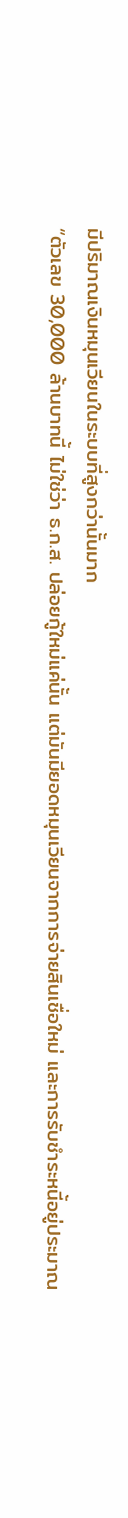มีปริมาณเงินหมุนเวียนในระบบที่สูงกว่านั้นมาก
“ตัวเลข 30,000 ล้านบาทนี้ ไม่ใช่ว่า ธ.ก.ส. ปล่อยกู้ใหม่แค่นั้น แต่มันมียอดหมุนเวียนจากการจ่ายสินเชื่อใหม่ และการรับชำระหนี้อยู่ประมาณ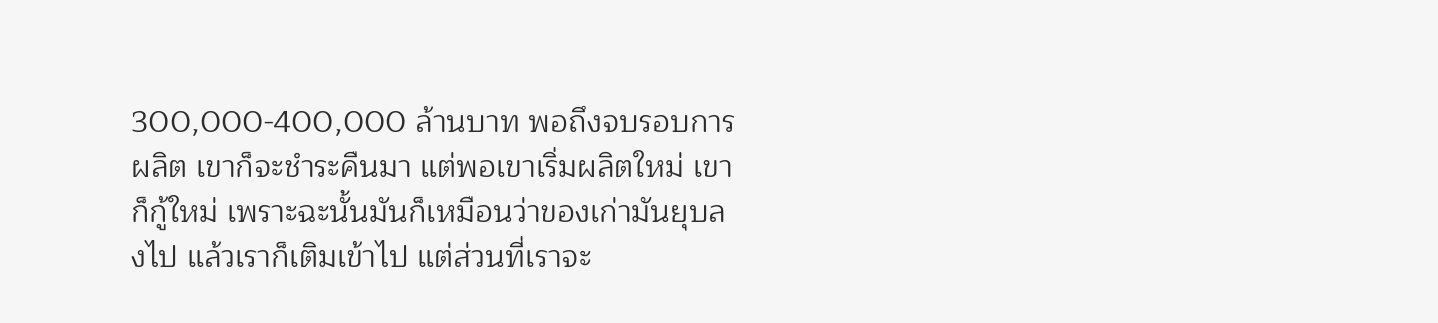300,000-400,000 ล้านบาท พอถึงจบรอบการผลิต เขาก็จะชำระคืนมา แต่พอเขาเริ่มผลิตใหม่ เขาก็กู้ใหม่ เพราะฉะนั้นมันก็เหมือนว่าของเก่ามันยุบลงไป แล้วเราก็เติมเข้าไป แต่ส่วนที่เราจะ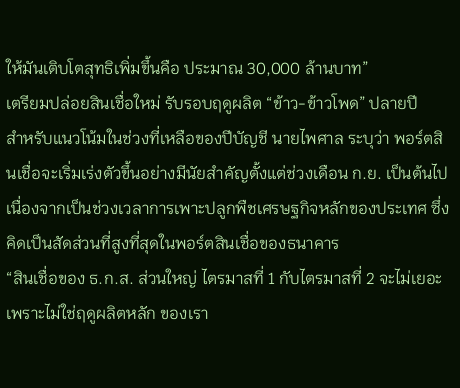ให้มันเติบโตสุทธิเพิ่มขึ้นคือ ประมาณ 30,000 ล้านบาท”
เตรียมปล่อยสินเชื่อใหม่ รับรอบฤดูผลิต “ข้าว-ข้าวโพด” ปลายปี
สำหรับแนวโน้มในช่วงที่เหลือของปีบัญชี นายไพศาล ระบุว่า พอร์ตสินเชื่อจะเริ่มเร่งตัวขึ้นอย่างมีนัยสำคัญตั้งแต่ช่วงเดือน ก.ย. เป็นต้นไป เนื่องจากเป็นช่วงเวลาการเพาะปลูกพืชเศรษฐกิจหลักของประเทศ ซึ่งคิดเป็นสัดส่วนที่สูงที่สุดในพอร์ตสินเชื่อของธนาคาร
“สินเชื่อของ ธ.ก.ส. ส่วนใหญ่ ไตรมาสที่ 1 กับไตรมาสที่ 2 จะไม่เยอะ เพราะไม่ใช่ฤดูผลิตหลัก ของเรา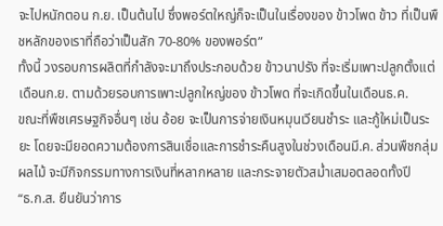จะไปหนักตอน ก.ย. เป็นต้นไป ซึ่งพอร์ตใหญ่ก็จะเป็นในเรื่องของ ข้าวโพด ข้าว ที่เป็นพืชหลักของเราที่ถือว่าเป็นสัก 70-80% ของพอร์ต”
ทั้งนี้ วงรอบการผลิตที่กำลังจะมาถึงประกอบด้วย ข้าวนาปรัง ที่จะเริ่มเพาะปลูกตั้งแต่เดือนก.ย. ตามด้วยรอบการเพาะปลูกใหญ่ของ ข้าวโพด ที่จะเกิดขึ้นในเดือนธ.ค.
ขณะที่พืชเศรษฐกิจอื่นๆ เช่น อ้อย จะเป็นการจ่ายเงินหมุนเวียนชำระ และกู้ใหม่เป็นระยะ โดยจะมียอดความต้องการสินเชื่อและการชำระคืนสูงในช่วงเดือนมี.ค. ส่วนพืชกลุ่มผลไม้ จะมีกิจกรรมทางการเงินที่หลากหลาย และกระจายตัวสม่ำเสมอตลอดทั้งปี
“ธ.ก.ส. ยืนยันว่าการ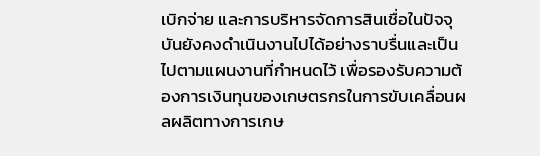เบิกจ่าย และการบริหารจัดการสินเชื่อในปัจจุบันยังคงดำเนินงานไปได้อย่างราบรื่นและเป็นไปตามแผนงานที่กำหนดไว้ เพื่อรองรับความต้องการเงินทุนของเกษตรกรในการขับเคลื่อนผลผลิตทางการเกษ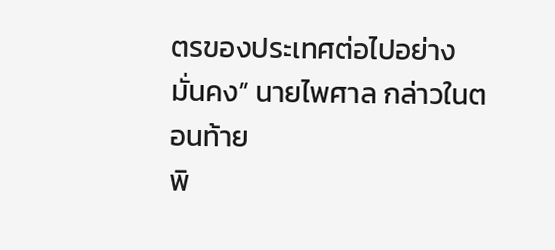ตรของประเทศต่อไปอย่างมั่นคง” นายไพศาล กล่าวในตอนท้าย
พิ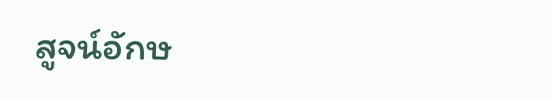สูจน์อักษ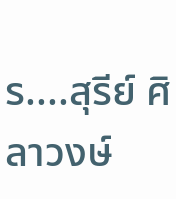ร....สุรีย์ ศิลาวงษ์